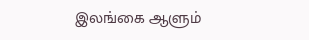இலங்கை ஆளும்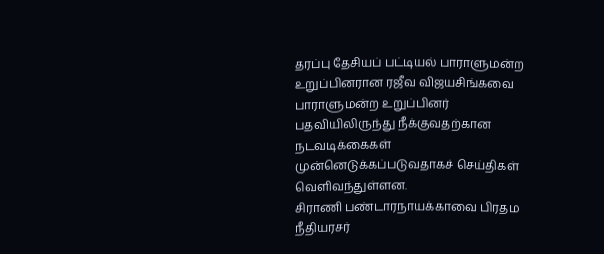தரப்பு தேசியப் பட்டியல் பாராளுமன்ற உறுப்பினரான ரஜீவ விஜயசிங்கவை பாராளுமன்ற உறுப்பினர் பதவியிலிருந்து நீக்குவதற்கான நடவடிக்கைகள் முன்னெடுக்கப்படுவதாகச் செய்திகள் வெளிவந்துள்ளன.
சிராணி பண்டாரநாயக்காவை பிரதம நீதியரசர்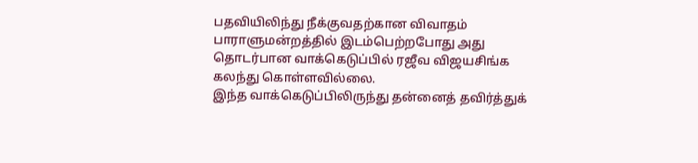பதவியிலிந்து நீக்குவதற்கான விவாதம் பாராளுமன்றத்தில் இடம்பெற்றபோது அது தொடர்பான வாக்கெடுப்பில் ரஜீவ விஜயசிங்க கலந்து கொள்ளவில்லை.
இந்த வாக்கெடுப்பிலிருந்து தன்னைத் தவிர்த்துக்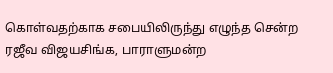கொள்வதற்காக சபையிலிருந்து எழுந்த சென்ற ரஜீவ விஜயசிங்க, பாராளுமன்ற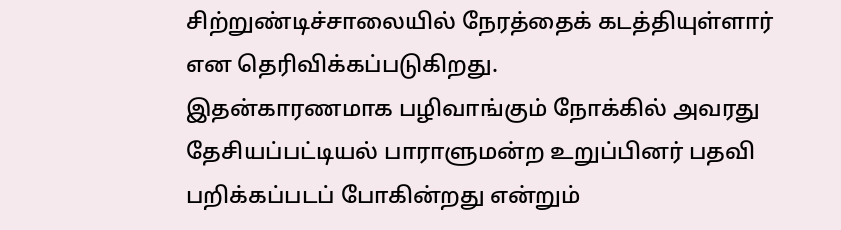சிற்றுண்டிச்சாலையில் நேரத்தைக் கடத்தியுள்ளார் என தெரிவிக்கப்படுகிறது.
இதன்காரணமாக பழிவாங்கும் நோக்கில் அவரது தேசியப்பட்டியல் பாராளுமன்ற உறுப்பினர் பதவி பறிக்கப்படப் போகின்றது என்றும்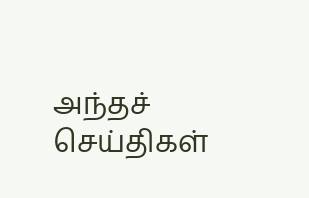அந்தச் செய்திகள்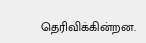தெரிவிக்கின்றன.